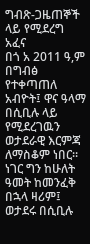ግብጽ-ጋዜጠኞች ላይ የሚደረግ አፈና
በጎ አ 2011 ዓ,ም በግብፅ የተቀጣጠለ አብዮት፤ ዋና ዓላማ በሲቢሉ ላይ የሚደረገዉን ወታደራዊ እርምጃ ለማስቆም ነበር። ነገር ግን ከሁለት ዓመት ከመንፈቅ በኋላ ዛሪም፤ ወታደሩ በሲቢሉ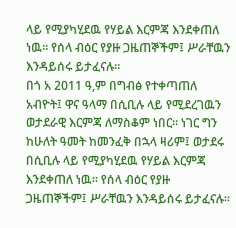ላይ የሚያካሂደዉ የሃይል እርምጃ እንደቀጠለ ነዉ። የሰላ ብዕር የያዙ ጋዜጠኞችም፤ ሥራቸዉን እንዳይሰሩ ይታፈናሉ።
በጎ አ 2011 ዓ,ም በግብፅ የተቀጣጠለ አብዮት፤ ዋና ዓላማ በሲቢሉ ላይ የሚደረገዉን ወታደራዊ እርምጃ ለማስቆም ነበር። ነገር ግን ከሁለት ዓመት ከመንፈቅ በኋላ ዛሪም፤ ወታደሩ በሲቢሉ ላይ የሚያካሂደዉ የሃይል እርምጃ እንደቀጠለ ነዉ። የሰላ ብዕር የያዙ ጋዜጠኞችም፤ ሥራቸዉን እንዳይሰሩ ይታፈናሉ።